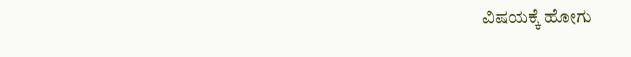ವಿಷಯಕ್ಕೆ ಹೋಗು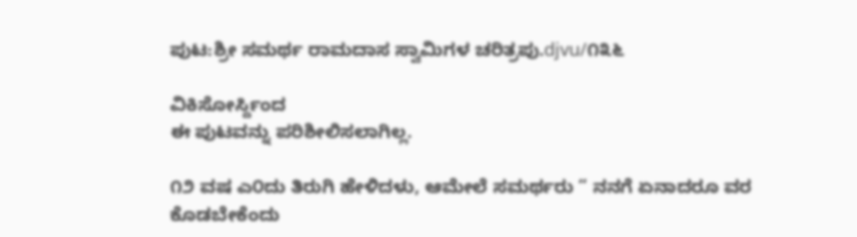ಪುಟ:ಶ್ರೀ ಸಮರ್ಥ ರಾಮದಾಸ ಸ್ವಾಮಿಗಳ ಚರಿತ್ರಪು.djvu/೧೩೬

ವಿಕಿಸೋರ್ಸ್ದಿಂದ
ಈ ಪುಟವನ್ನು ಪರಿಶೀಲಿಸಲಾಗಿಲ್ಲ.

೧೨ ವಷ ಎ೦ದು ತಿರುಗಿ ಹೇಳಿದಳು, ಆಮೇಲೆ ಸಮರ್ಥರು “ ನನಗೆ ಏನಾದರೂ ವರ ಕೊಡಬೇಕೆಂದು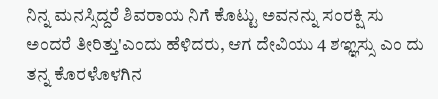ನಿನ್ನ ಮನಸ್ಸಿದ್ದರೆ ಶಿವರಾಯ ನಿಗೆ ಕೊಟ್ಟು ಅವನನ್ನು ಸಂರಕ್ಷಿ ಸು ಅಂದರೆ ತೀರಿತ್ತು'ಎಂದು ಹೆಳಿದರು, ಆಗ ದೇವಿಯು 4 ಶಞ್ಞಸ್ಸು ಎಂ ದು ತನ್ನ ಕೊರಳೊಳಗಿನ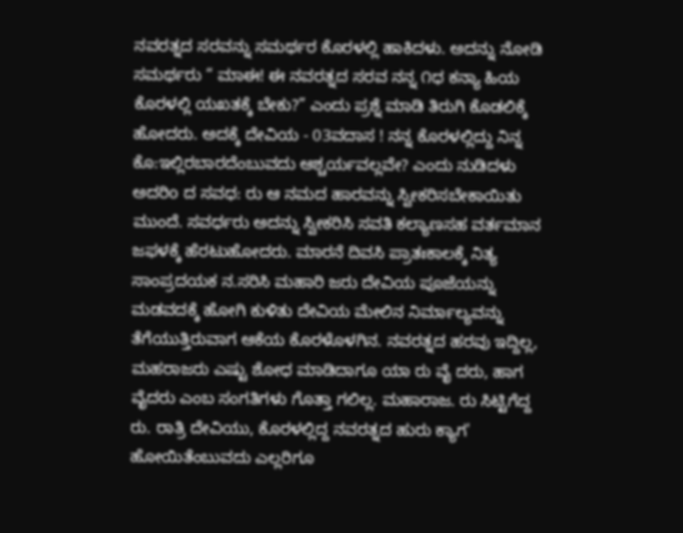ನವರತ್ನದ ಸರವನ್ನು ಸಮರ್ಥರ ಕೊರಳಲ್ಲಿ ಹಾಕಿದಳು. ಅದನ್ನು ನೋಡಿ ಸಮರ್ಥರು “ ಮಾಈ! ಈ ನವರತ್ನದ ಸರವ ನನ್ನ ೧ಧ ಕನ್ಯಾ ಹಿಯ ಕೊರಳಲ್ಲಿ ಯಖತಕ್ಕೆ ಬೇಕು?” ಎಂದು ಪ್ರಶ್ನೆ ಮಾಡಿ ತಿರುಗಿ ಕೊಡಲಿಕ್ಕೆ ಹೋದರು. ಅದಕ್ಕೆ ದೇವಿಯ - 03ವದಾಸ ! ನನ್ನ ಕೊರಳಲ್ಲಿದ್ದು ನಿನ್ನ ಕೊ:ಇಲ್ಲಿರಬಾರದೆಂಬುವದು ಆಶ್ಚರ್ಯವಲ್ಲವೇ? ಎಂದು ನುಡಿದಳು ಅದರಿo ದ ಸವಧ: ರು ಆ ನಮದ ಹಾರವನ್ನು ಸ್ವೀಕರಿಸಬೇಕಾಯಿತು ಮುಂದೆ. ಸವರ್ಧರು ಅದನ್ನು ಸ್ವೀಕರಿಸಿ ಸವತಿ ಕಲ್ಯಾಣಸಹ ವರ್ತಮಾನ ಜಫಳಕ್ಕೆ ಹೆರಟುಹೋದರು. ಮಾರನೆ ದಿವಸಿ ಪ್ರಾತಃಕಾಲಕ್ಕೆ ನಿತ್ಯ ಸಾಂಪ್ರದಯಕ ನ.ಸರಿಸಿ ಮಹಾರಿ ಜರು ದೇವಿಯ ಪೂಜೆಯನ್ನು ಮಡವದಕ್ಕೆ ಹೋಗಿ ಕುಳಿತು ದೇವಿಯ ಮೇಲಿನ ನಿರ್ಮಾಲ್ಯವನ್ನು ತೆಗೆಯುತ್ತಿರುವಾಗ ಆಕೆಯ ಕೊರಳೊಳಗಿನ. ನವರತ್ನದ ಹರವು ಇದ್ದಿಲ್ಲ, ಮಹರಾಜರು ಎಷ್ಟು ಶೋಧ ಮಾಡಿದಾಗೂ ಯಾ ರು ವೈ ದರು, ಹಾಗ ವೈದರು ಎಂಬ ಸಂಗತಿಗಳು ಗೊತ್ತಾ ಗಲಿಲ್ಲ. ಮಹಾರಾಜ. ರು ಸಿಟ್ಟಿಗೆದ್ದ ರು. ರಾತ್ರಿ ದೇವಿಯು, ಕೊರಳಲ್ಲಿದ್ದ ನವರತ್ನದ ಹುರು ಕ್ಯಾಗ' ಹೋಯಿತೆಂಬುವದು ಎಲ್ಲರಿಗೂ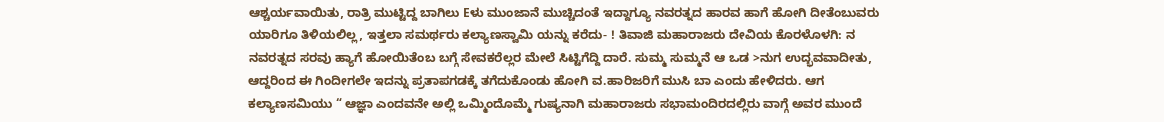ಆಶ್ಚರ್ಯವಾಯಿತು, ರಾತ್ರಿ ಮುಟ್ಟಿದ್ದ ಬಾಗಿಲು Eಳು ಮುಂಜಾನೆ ಮುಚ್ಚಿದಂತೆ ಇದ್ದಾಗ್ಯೂ ನವರತ್ನದ ಹಾರವ ಹಾಗೆ ಹೋಗಿ ದೀತೆಂಬುವರು ಯಾರಿಗೂ ತಿಳಿಯಲಿಲ್ಲ, ಇತ್ತಲಾ ಸಮರ್ಥರು ಕಲ್ಯಾಣಸ್ವಾಮಿ ಯನ್ನು ಕರೆದು- ! ತಿವಾಜಿ ಮಹಾರಾಜರು ದೇವಿಯ ಕೊರಳೊಳಗಿ: ನ ನವರತ್ನದ ಸರವು ಹ್ಯಾಗೆ ಹೋಯಿತೆಂಬ ಬಗ್ಗೆ ಸೇವಕರೆಲ್ಲರ ಮೇಲೆ ಸಿಟ್ಟಿಗೆದ್ದಿ ದಾರೆ. ಸುಮ್ಮ ಸುಮ್ಮನೆ ಆ ಒಡ >ನುಗ ಉದ್ಭವವಾದೀತು, ಆದ್ದರಿಂದ ಈ ಗಿಂದೀಗಲೇ ಇದನ್ನು ಪ್ರತಾಪಗಡಕ್ಕೆ ತಗೆದುಕೊಂಡು ಹೋಗಿ ವ.ಹಾರಿಜರಿಗೆ ಮುಸಿ ಬಾ ಎಂದು ಹೇಳಿದರು. ಆಗ ಕಲ್ಯಾಣಸಮಿಯು “ ಆಜ್ಞಾ ಎಂದವನೇ ಅಲ್ಲಿ ಒಮ್ಮಿಂದೊಮ್ಮೆ ಗುಷ್ಯನಾಗಿ ಮಹಾರಾಜರು ಸಭಾಮಂದಿರದಲ್ಲಿರು ವಾಗ್ಗೆ ಅವರ ಮುಂದೆ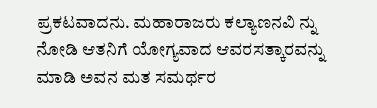ಪ್ರಕಟವಾದನು. ಮಹಾರಾಜರು ಕಲ್ಯಾಣನವಿ ನ್ನು ನೋಡಿ ಆತನಿಗೆ ಯೋಗ್ಯವಾದ ಆವರಸತ್ಕಾರವನ್ನು ಮಾಡಿ ಅವನ ಮತ ಸಮರ್ಥರ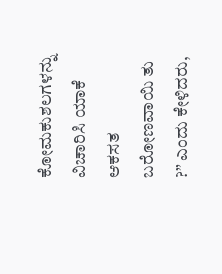ಕೋಮಕುಶಲಗಳನ್ನು ವಿಚಾರಿಸಿ ಯಾಕೆ ಆಕಸತ ಬರೋಣವಾಯಿ ತು ?” ಎಂದು ಕೇಳಿದರು,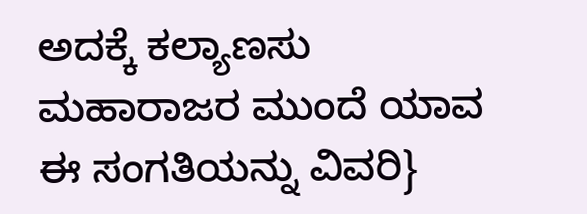ಅದಕ್ಕೆ ಕಲ್ಯಾಣಸು ಮಹಾರಾಜರ ಮುಂದೆ ಯಾವ ಈ ಸಂಗತಿಯನ್ನು ವಿವರಿ}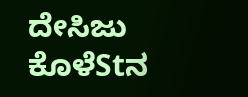ದೇಸಿಜು ಕೊಳೆStನ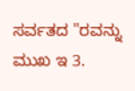ಸರ್ವತದ "ರವನ್ನು ಮುಖ ಇ 3.